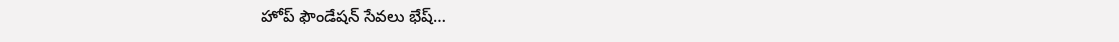హోప్ ఫౌండేషన్ సేవలు భేష్…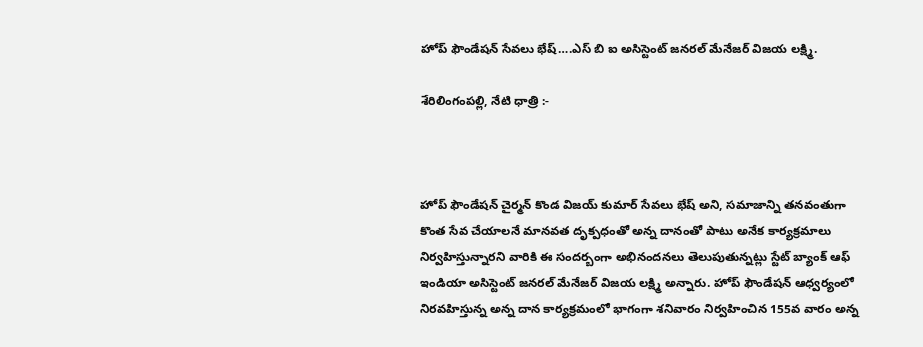హోప్ ఫౌండేషన్ సేవలు భేష్….ఎస్ బి ఐ అసిస్టెంట్ జనరల్ మేనేజర్ విజయ లక్ష్మి.

శేరిలింగంపల్లి, నేటి ధాత్రి :-



హోప్ ఫౌండేషన్ చైర్మన్ కొండ విజయ్ కుమార్ సేవలు భేష్ అని, సమాజాన్ని తనవంతుగా కొంత సేవ చేయాలనే మానవత దృక్పధంతో అన్న దానంతో పాటు అనేక కార్యక్రమాలు నిర్వహిస్తున్నారని వారికి ఈ సందర్బంగా అభినందనలు తెలుపుతున్నట్లు స్టేట్ బ్యాంక్ ఆఫ్ ఇండియా అసిస్టెంట్ జనరల్ మేనేజర్ విజయ లక్ష్మి అన్నారు. హోప్ ఫౌండేషన్ ఆధ్వర్యంలో నిరవహిస్తున్న అన్న దాన కార్యక్రమంలో భాగంగా శనివారం నిర్వహించిన 155వ వారం అన్న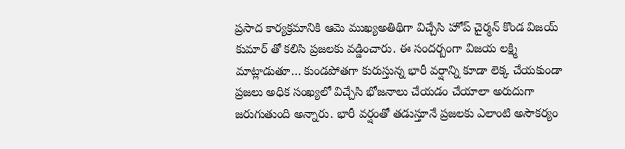ప్రసాద కార్యక్రమానికి ఆమె ముఖ్యఅతిథిగా విచ్చేసి హోప్ చైర్మన్ కొండ విజయ్ కుమార్ తో కలిసి ప్రజలకు వడ్డించారు. ఈ సందర్బంగా విజయ లక్ష్మి మాట్లాడుతూ… కుండపోతగా కురుస్తున్న భారీ వర్షాన్ని కూడా లెక్క చేయకుండా ప్రజలు అధిక సంఖ్యలో విచ్చేసి భోజనాలు చేయడం చేయాలా అరుదుగా జరుగుతుంది అన్నారు. భారీ వర్షంతో తడుస్తూనే ప్రజలకు ఎలాంటి అసౌకర్యం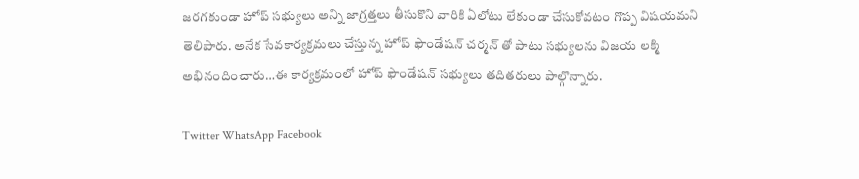జరగకుండా హోప్ సభ్యులు అన్ని జాగ్రత్తలు తీసుకొని వారికి ఏలోటు లేకుండా చేసుకోవటం గొప్ప విషయమని తెలిపారు. అనేక సేవకార్యక్రమలు చేస్తున్న హోప్ ఫౌండేషన్ చర్మన్ తో పాటు సభ్యులను విజయ లక్మి అభినందించారు…ఈ కార్యక్రమంలో హోప్ ఫౌండేషన్ సభ్యులు తదితరులు పాల్గొన్నారు.

Twitter WhatsApp Facebook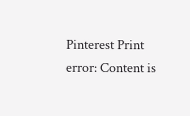Pinterest Print
error: Content is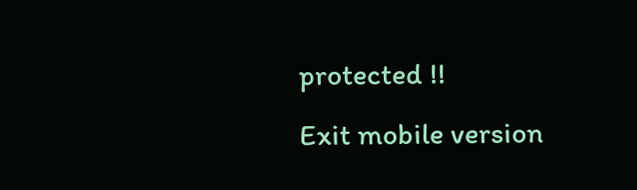protected !!
Exit mobile version